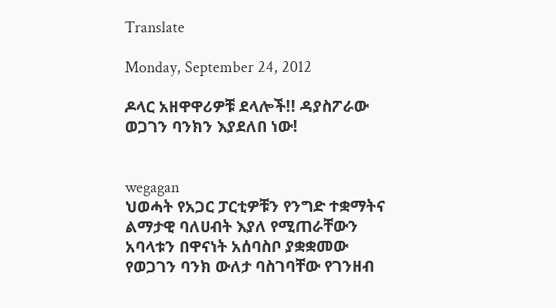Translate

Monday, September 24, 2012

ዶላር አዘዋዋሪዎቹ ደላሎች!! ዳያስፖራው ወጋገን ባንክን እያደለበ ነው!


wegagan
ህወሓት የአጋር ፓርቲዎቹን የንግድ ተቋማትና ልማታዊ ባለሀብት እያለ የሚጠራቸውን አባላቱን በዋናነት አሰባስቦ ያቋቋመው የወጋገን ባንክ ውለታ ባስገባቸው የገንዘብ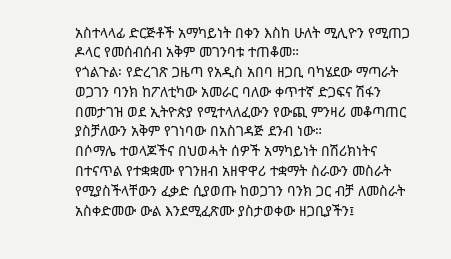አስተላላፊ ድርጅቶች አማካይነት በቀን እስከ ሁለት ሚሊዮን የሚጠጋ ዶላር የመሰብሰብ አቅም መገንባቱ ተጠቆመ።
የጎልጉል፡ የድረገጽ ጋዜጣ የአዲስ አበባ ዘጋቢ ባካሄደው ማጣራት ወጋገን ባንክ ከፖለቲካው አመራር ባለው ቀጥተኛ ድጋፍና ሽፋን በመታገዝ ወደ ኢትዮጵያ የሚተላለፈውን የውጪ ምንዛሪ መቆጣጠር ያስቻለውን አቅም የገነባው በአስገዳጅ ደንብ ነው።
በሶማሌ ተወላጆችና በህወሓት ሰዎች አማካይነት በሽሪክነትና በተናጥል የተቋቋሙ የገንዘብ አዘዋዋሪ ተቋማት ስራውን መስራት የሚያስችላቸውን ፈቃድ ሲያወጡ ከወጋገን ባንክ ጋር ብቻ ለመስራት አስቀድመው ውል እንደሚፈጽሙ ያስታወቀው ዘጋቢያችን፤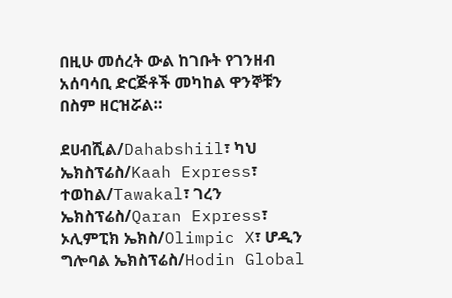በዚሁ መሰረት ውል ከገቡት የገንዘብ አሰባሳቢ ድርጅቶች መካከል ዋንኞቹን በስም ዘርዝሯል።

ደሀብሺል/Dahabshiil፣ ካህ ኤክስፕሬስ/Kaah Express፣ ተወከል/Tawakal፣ ገረን ኤክስፕሬስ/Qaran Express፣ ኦሊምፒክ ኤክስ/Olimpic X፣ ሆዲን ግሎባል ኤክስፕሬስ/Hodin Global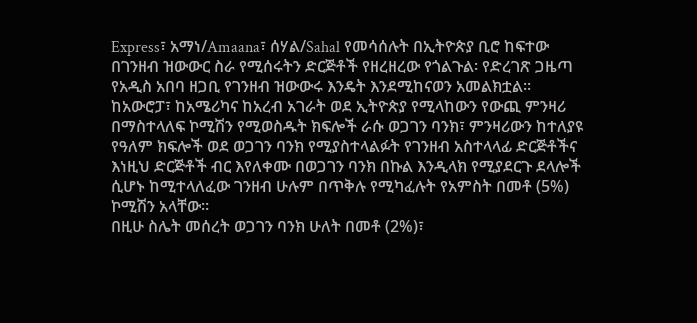Express፣ አማነ/Amaana፣ ሰሃል/Sahal የመሳሰሉት በኢትዮጵያ ቢሮ ከፍተው በገንዘብ ዝውውር ስራ የሚሰሩትን ድርጅቶች የዘረዘረው የጎልጉል፡ የድረገጽ ጋዜጣ የአዲስ አበባ ዘጋቢ የገንዘብ ዝውውሩ እንዴት እንደሚከናወን አመልክቷል።
ከአውሮፓ፣ ከአሜሪካና ከአረብ አገራት ወደ ኢትዮጵያ የሚላከውን የውጪ ምንዛሪ በማስተላለፍ ኮሚሽን የሚወስዱት ክፍሎች ራሱ ወጋገን ባንክ፣ ምንዛሪውን ከተለያዩ የዓለም ክፍሎች ወደ ወጋገን ባንክ የሚያስተላልፉት የገንዘብ አስተላላፊ ድርጅቶችና እነዚህ ድርጅቶች ብር እየለቀሙ በወጋገን ባንክ በኩል እንዲላክ የሚያደርጉ ደላሎች ሲሆኑ ከሚተላለፈው ገንዘብ ሁሉም በጥቅሉ የሚካፈሉት የአምስት በመቶ (5%) ኮሚሽን አላቸው።
በዚሁ ስሌት መሰረት ወጋገን ባንክ ሁለት በመቶ (2%)፣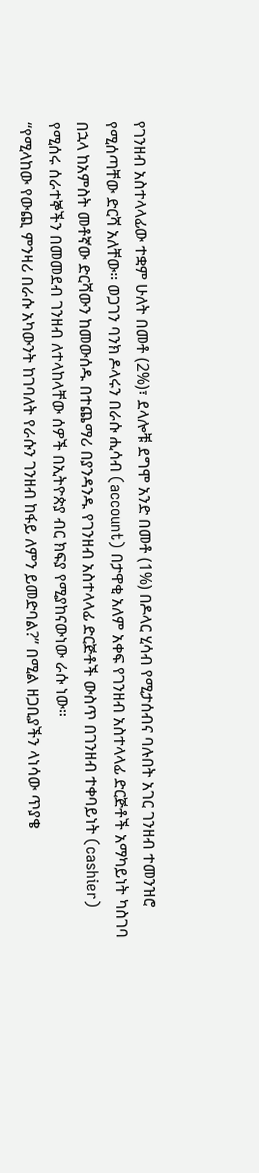የገንዘብ አስተላላፊው ተቋም ሁለት በመቶ (2%)፣ ደላሎቹ ደግሞ አንድ በመቶ (1%) በዶላር ሂሳብ የሚታሰብና ባሉበት አገር ገንዘብ ተመንዝሮ የሚሰጣቸው ድርሻ አለቸው። ወጋገን ባንክ ዶላሩን በራሱ ሒሳብ (account) በታዋቂ አለም አቀፍ የገንዘብ አስተላላፊ ድርጅቶች አማካይነት ካስገባ በኋላ ከአምስት መቶኛው ድርሻውን ከመውሰዱ በተጨማሪ በያንዳንዱ የገንዘብ አስተላላፊ ድርጅቶች ውስጥ በገንዘብ ተቀባይነት (cashier) የሚሰሩ ሰራተኞችን በመመደብ ገንዘብ ለተላከላቸው ሰዎች በኢትዮጵያ ብር ክፍያ የሚያከናውነው ራሱ ነው።
“የሚላከው የውጪ ምንዛሪ በራሱ አካውንት ከገባለት የራሱን ገንዘብ ከፋይ ለምን ይመድባል?” በሚል ዘጋቢያችን ላነሳው ጥያቄ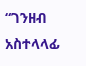“ገንዘብ አስተላላፊ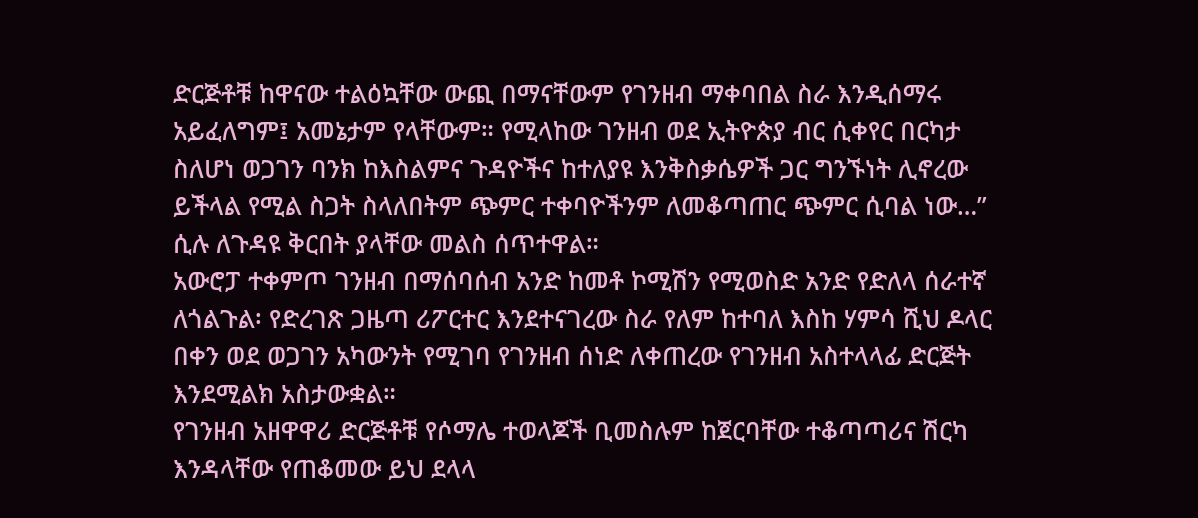ድርጅቶቹ ከዋናው ተልዕኳቸው ውጪ በማናቸውም የገንዘብ ማቀባበል ስራ እንዲሰማሩ አይፈለግም፤ አመኔታም የላቸውም። የሚላከው ገንዘብ ወደ ኢትዮጵያ ብር ሲቀየር በርካታ ስለሆነ ወጋገን ባንክ ከእስልምና ጉዳዮችና ከተለያዩ እንቅስቃሴዎች ጋር ግንኙነት ሊኖረው ይችላል የሚል ስጋት ስላለበትም ጭምር ተቀባዮችንም ለመቆጣጠር ጭምር ሲባል ነው…” ሲሉ ለጉዳዩ ቅርበት ያላቸው መልስ ሰጥተዋል።
አውሮፓ ተቀምጦ ገንዘብ በማሰባሰብ አንድ ከመቶ ኮሚሽን የሚወስድ አንድ የድለላ ሰራተኛ ለጎልጉል፡ የድረገጽ ጋዜጣ ሪፖርተር እንደተናገረው ስራ የለም ከተባለ እስከ ሃምሳ ሺህ ዶላር በቀን ወደ ወጋገን አካውንት የሚገባ የገንዘብ ሰነድ ለቀጠረው የገንዘብ አስተላላፊ ድርጅት እንደሚልክ አስታውቋል።
የገንዘብ አዘዋዋሪ ድርጅቶቹ የሶማሌ ተወላጆች ቢመስሉም ከጀርባቸው ተቆጣጣሪና ሽርካ እንዳላቸው የጠቆመው ይህ ደላላ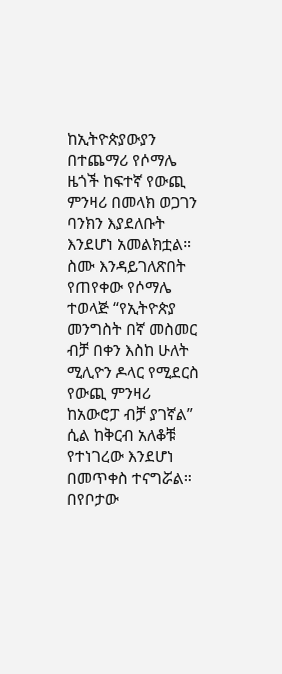ከኢትዮጵያውያን በተጨማሪ የሶማሌ ዜጎች ከፍተኛ የውጪ ምንዛሪ በመላክ ወጋገን ባንክን እያደለቡት እንደሆነ አመልክቷል። ስሙ እንዳይገለጽበት የጠየቀው የሶማሌ ተወላጅ “የኢትዮጵያ መንግስት በኛ መስመር ብቻ በቀን እስከ ሁለት ሚሊዮን ዶላር የሚደርስ የውጪ ምንዛሪ ከአውሮፓ ብቻ ያገኛል” ሲል ከቅርብ አለቆቹ የተነገረው እንደሆነ  በመጥቀስ ተናግሯል። በየቦታው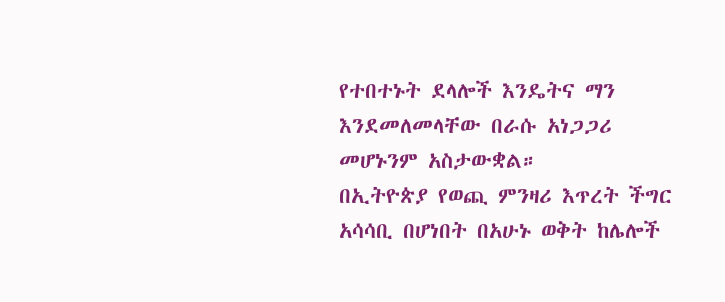የተበተኑት ደላሎች እንዴትና ማን እንደመለመላቸው በራሱ አነጋጋሪ መሆኑንም አስታውቋል።
በኢትዮጵያ የወጪ ምንዛሪ እጥረት ችግር አሳሳቢ በሆነበት በአሁኑ ወቅት ከሌሎች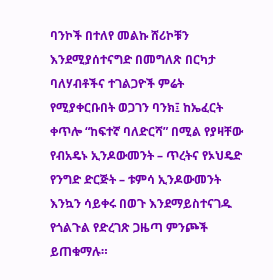ባንኮች በተለየ መልኩ ሸሪኮቹን እንደሚያሰተናግድ በመግለጽ በርካታ ባለሃብቶችና ተገልጋዮች ምሬት የሚያቀርቡበት ወጋገን ባንክ፤ ከኤፈርት ቀጥሎ “ከፍተኛ ባለድርሻ” በሚል የያዛቸው የብአዴኑ ኢንዶውመንት – ጥረትና የኦህዴድ የንግድ ድርጅት – ቱምሳ ኢንዶውመንት እንኳን ሳይቀሩ በወጉ እንደማይስተናገዱ የጎልጉል የድረገጽ ጋዜጣ ምንጮች ይጠቁማሉ።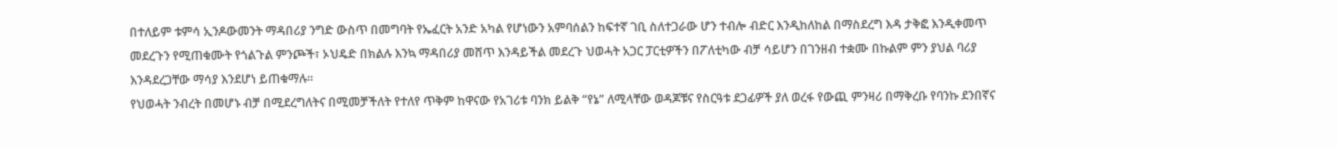በተለይም ቱምሳ ኢንዶውመንት ማዳበሪያ ንግድ ውስጥ በመግባት የኤፈርት አንድ አካል የሆነውን አምባሰልን ከፍተኛ ገቢ ስለተጋራው ሆን ተብሎ ብድር እንዲከለከል በማስደረግ እዳ ታቅፎ እንዲቀመጥ መደረጉን የሚጠቁሙት የጎልጉል ምንጮች፣ ኦህዴድ በክልሉ እንኳ ማዳበሪያ መሸጥ እንዳይችል መደረጉ ህወሓት አጋር ፓርቲዎችን በፖለቲካው ብቻ ሳይሆን በገንዘብ ተቋሙ በኩልም ምን ያህል ባሪያ እንዳደረጋቸው ማሳያ እንደሆነ ይጠቁማሉ።
የህወሓት ንብረት በመሆኑ ብቻ በሚደረግለትና በሚመቻችለት የተለየ ጥቅም ከዋናው የአገሪቱ ባንክ ይልቅ “የኔ” ለሚላቸው ወዳጆቹና የስርዓቱ ደጋፊዎች ያለ ወረፋ የውጪ ምንዛሪ በማቅረቡ የባንኩ ደንበኛና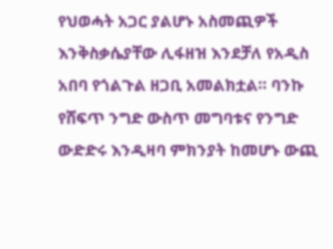የህወሓት አጋር ያልሆኑ አስመጪዎች እንቅስቃሴያቸው ሊፋዘዝ እንደቻለ የአዲስ አበባ የጎልጉል ዘጋቢ አመልክቷል። ባንኩ የሸፍጥ ንግድ ውስጥ መግባቱና የንግድ ውድድሩ እንዲዛባ ምክንያት ከመሆኑ ውጪ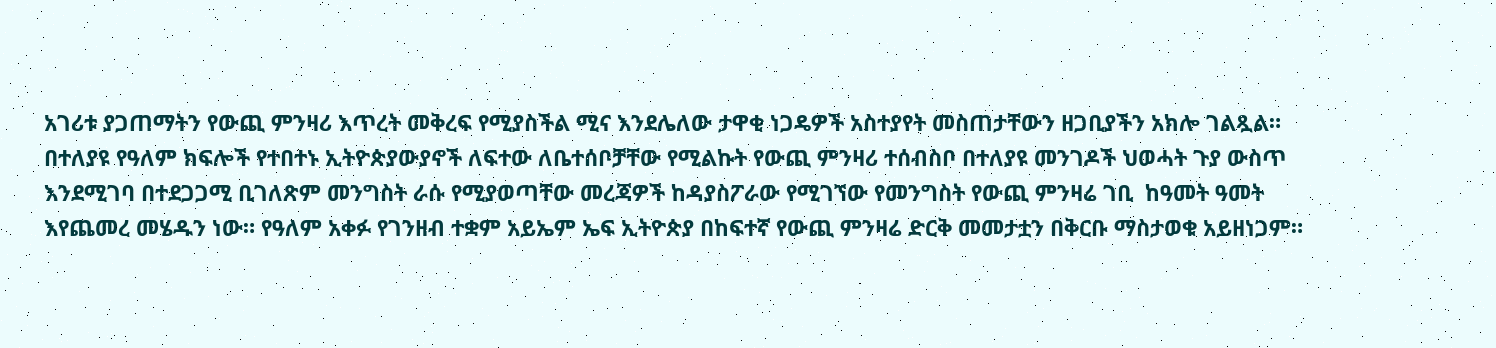አገሪቱ ያጋጠማትን የውጪ ምንዛሪ እጥረት መቅረፍ የሚያስችል ሚና እንደሌለው ታዋቂ ነጋዴዎች አስተያየት መስጠታቸውን ዘጋቢያችን አክሎ ገልጿል።
በተለያዩ የዓለም ክፍሎች የተበተኑ ኢትዮጵያውያኖች ለፍተው ለቤተሰቦቻቸው የሚልኩት የውጪ ምንዛሪ ተሰብስቦ በተለያዩ መንገዶች ህወሓት ጉያ ውስጥ እንደሚገባ በተደጋጋሚ ቢገለጽም መንግስት ራሱ የሚያወጣቸው መረጃዎች ከዳያስፖራው የሚገኘው የመንግስት የውጪ ምንዛሬ ገቢ  ከዓመት ዓመት እየጨመረ መሄዱን ነው። የዓለም አቀፉ የገንዘብ ተቋም አይኤም ኤፍ ኢትዮጵያ በከፍተኛ የውጪ ምንዛሬ ድርቅ መመታቷን በቅርቡ ማስታወቁ አይዘነጋም።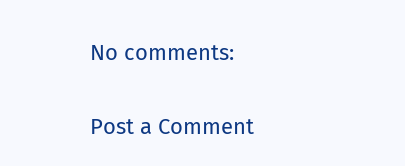No comments:

Post a Comment